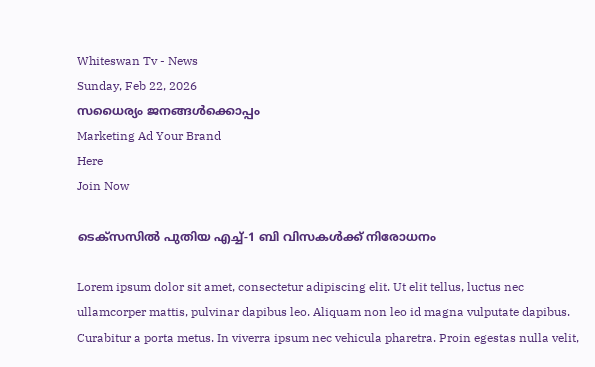Whiteswan Tv - News
Sunday, Feb 22, 2026
സധൈര്യം ജനങ്ങൾക്കൊപ്പം
Marketing Ad Your Brand
Here
Join Now

ടെക്സസിൽ പുതിയ എച്ച്-1 ബി വിസകൾക്ക് നിരോധനം

Lorem ipsum dolor sit amet, consectetur adipiscing elit. Ut elit tellus, luctus nec ullamcorper mattis, pulvinar dapibus leo. Aliquam non leo id magna vulputate dapibus. Curabitur a porta metus. In viverra ipsum nec vehicula pharetra. Proin egestas nulla velit,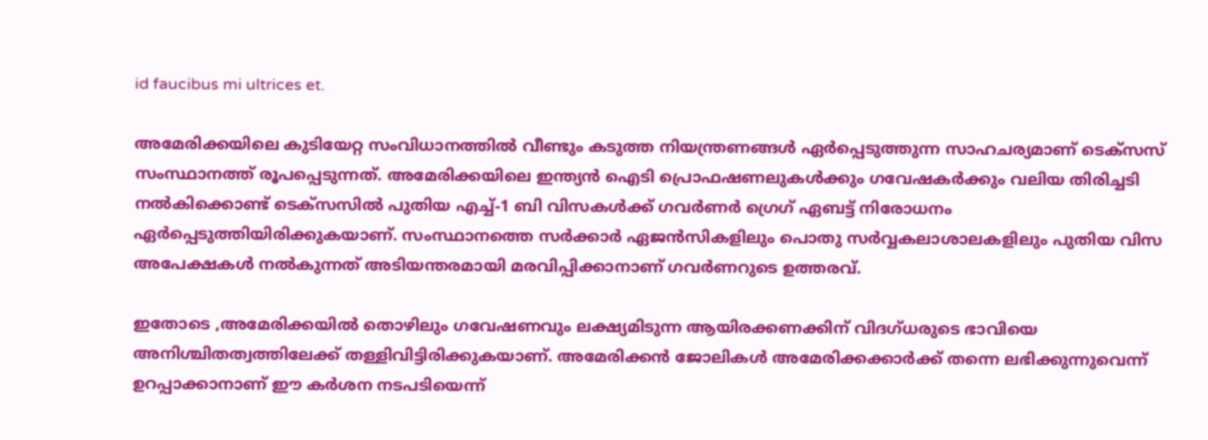id faucibus mi ultrices et.

അമേരിക്കയിലെ കുടിയേറ്റ സംവിധാനത്തിൽ വീണ്ടും കടുത്ത നിയന്ത്രണങ്ങൾ ഏർപ്പെടുത്തുന്ന സാഹചര്യമാണ് ടെക്സസ് സംസ്ഥാനത്ത് രൂപപ്പെടുന്നത്. അമേരിക്കയിലെ ഇന്ത്യൻ ഐടി പ്രൊഫഷണലുകൾക്കും ഗവേഷകർക്കും വലിയ തിരിച്ചടി നൽകിക്കൊണ്ട് ടെക്സസിൽ പുതിയ എച്ച്-1 ബി വിസകൾക്ക് ഗവർണർ ഗ്രെഗ് ഏബട്ട് നിരോധനം ഏർപ്പെടുത്തിയിരിക്കുകയാണ്. സംസ്ഥാനത്തെ സർക്കാർ ഏജൻസികളിലും പൊതു സർവ്വകലാശാലകളിലും പുതിയ വിസ അപേക്ഷകൾ നൽകുന്നത് അടിയന്തരമായി മരവിപ്പിക്കാനാണ് ഗവർണറുടെ ഉത്തരവ്.

ഇതോടെ ,അമേരിക്കയിൽ തൊഴിലും ഗവേഷണവും ലക്ഷ്യമിടുന്ന ആയിരക്കണക്കിന് വിദഗ്ധരുടെ ഭാവിയെ അനിശ്ചിതത്വത്തിലേക്ക് തള്ളിവിട്ടിരിക്കുകയാണ്. അമേരിക്കൻ ജോലികൾ അമേരിക്കക്കാർക്ക് തന്നെ ലഭിക്കുന്നുവെന്ന് ഉറപ്പാക്കാനാണ് ഈ കർശന നടപടിയെന്ന്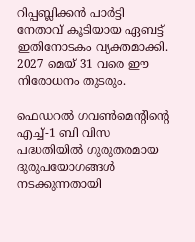റിപ്പബ്ലിക്കൻ പാർട്ടി നേതാവ് കൂടിയായ ഏബട്ട് ഇതിനോടകം വ്യക്തമാക്കി. 2027 മെയ് 31 വരെ ഈ നിരോധനം തുടരും.

ഫെഡറൽ ഗവൺമെന്റിന്റെ എച്ച്-1 ബി വിസ പദ്ധതിയിൽ ഗുരുതരമായ ദുരുപയോഗങ്ങൾ നടക്കുന്നതായി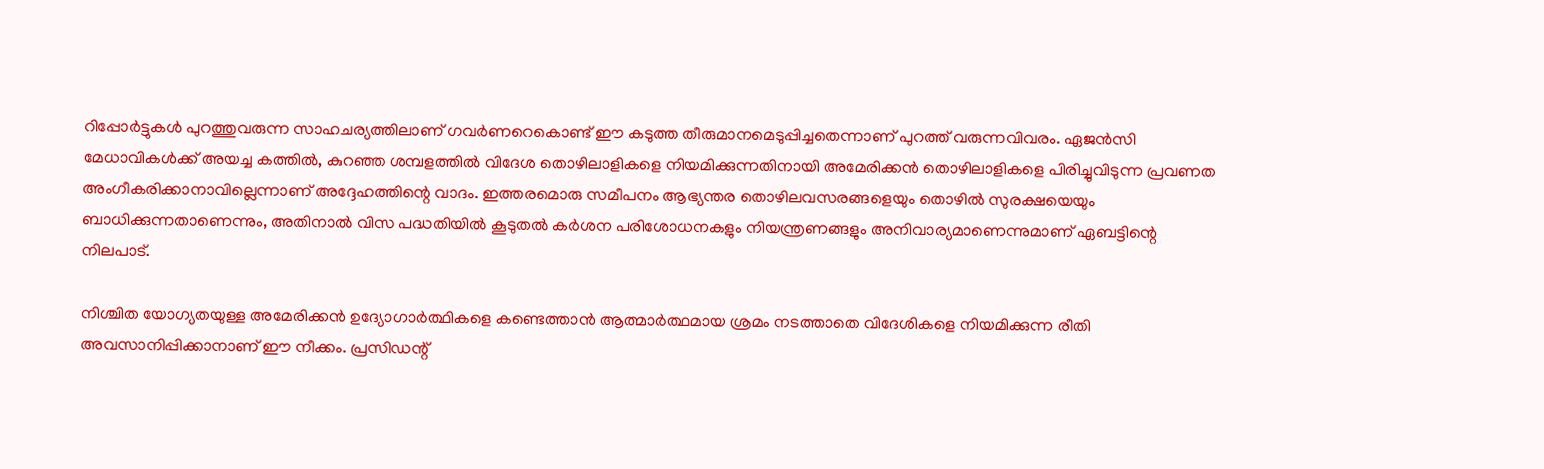റിപ്പോർട്ടുകൾ പുറത്തുവരുന്ന സാഹചര്യത്തിലാണ് ഗവർണറെകൊണ്ട് ഈ കടുത്ത തീരുമാനമെടുപ്പിച്ചതെന്നാണ് പുറത്ത് വരുന്നവിവരം. ഏജൻസി മേധാവികൾക്ക് അയച്ച കത്തിൽ, കുറഞ്ഞ ശമ്പളത്തിൽ വിദേശ തൊഴിലാളികളെ നിയമിക്കുന്നതിനായി അമേരിക്കൻ തൊഴിലാളികളെ പിരിച്ചുവിടുന്ന പ്രവണത അംഗീകരിക്കാനാവില്ലെന്നാണ് അദ്ദേഹത്തിന്റെ വാദം. ഇത്തരമൊരു സമീപനം ആഭ്യന്തര തൊഴിലവസരങ്ങളെയും തൊഴിൽ സുരക്ഷയെയും ബാധിക്കുന്നതാണെന്നും, അതിനാൽ വിസ പദ്ധതിയിൽ കൂടുതൽ കർശന പരിശോധനകളും നിയന്ത്രണങ്ങളും അനിവാര്യമാണെന്നുമാണ് ഏബട്ടിന്റെ നിലപാട്.

നിശ്ചിത യോഗ്യതയുള്ള അമേരിക്കൻ ഉദ്യോഗാർത്ഥികളെ കണ്ടെത്താൻ ആത്മാർത്ഥമായ ശ്രമം നടത്താതെ വിദേശികളെ നിയമിക്കുന്ന രീതി അവസാനിപ്പിക്കാനാണ് ഈ നീക്കം. പ്രസിഡന്റ്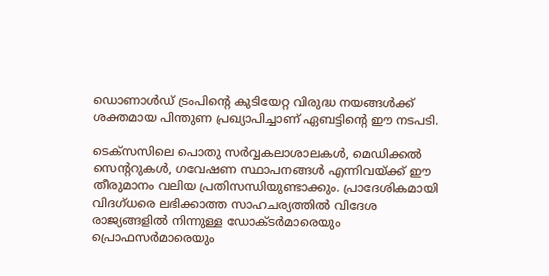ഡൊണാൾഡ് ട്രംപിന്റെ കുടിയേറ്റ വിരുദ്ധ നയങ്ങൾക്ക് ശക്തമായ പിന്തുണ പ്രഖ്യാപിച്ചാണ് ഏബട്ടിന്റെ ഈ നടപടി.

ടെക്സസിലെ പൊതു സർവ്വകലാശാലകൾ, മെഡിക്കൽ സെന്ററുകൾ, ഗവേഷണ സ്ഥാപനങ്ങൾ എന്നിവയ്ക്ക് ഈ തീരുമാനം വലിയ പ്രതിസന്ധിയുണ്ടാക്കും. പ്രാദേശികമായി വിദഗ്ധരെ ലഭിക്കാത്ത സാഹചര്യത്തിൽ വിദേശ രാജ്യങ്ങളിൽ നിന്നുള്ള ഡോക്ടർമാരെയും പ്രൊഫസർമാരെയും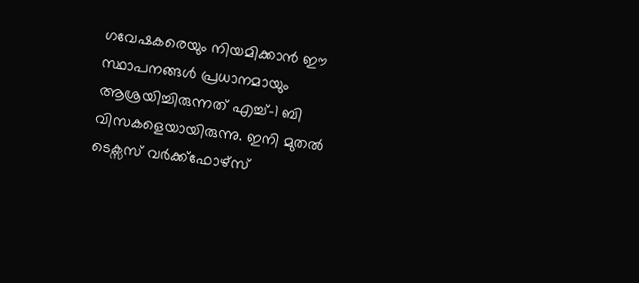ഗവേഷകരെയും നിയമിക്കാൻ ഈ സ്ഥാപനങ്ങൾ പ്രധാനമായും ആശ്രയിച്ചിരുന്നത് എച്ച്-1 ബി വിസകളെയായിരുന്നു. ഇനി മുതൽ ടെക്സസ് വർക്ക്ഫോഴ്സ്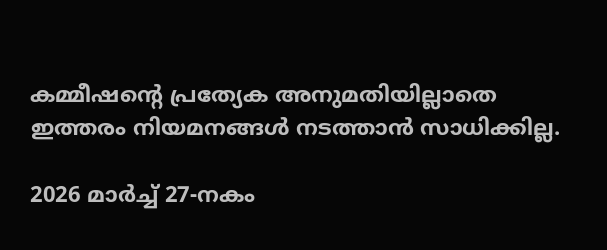കമ്മീഷന്റെ പ്രത്യേക അനുമതിയില്ലാതെ ഇത്തരം നിയമനങ്ങൾ നടത്താൻ സാധിക്കില്ല.

2026 മാർച്ച് 27-നകം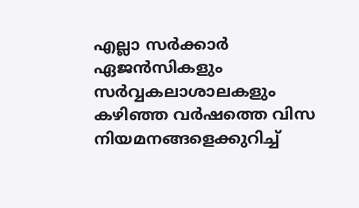എല്ലാ സർക്കാർ ഏജൻസികളും സർവ്വകലാശാലകളും കഴിഞ്ഞ വർഷത്തെ വിസ നിയമനങ്ങളെക്കുറിച്ച്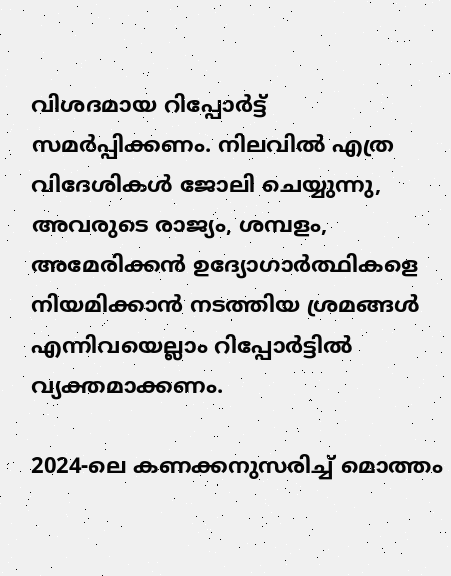വിശദമായ റിപ്പോർട്ട് സമർപ്പിക്കണം. നിലവിൽ എത്ര വിദേശികൾ ജോലി ചെയ്യുന്നു, അവരുടെ രാജ്യം, ശമ്പളം, അമേരിക്കൻ ഉദ്യോഗാർത്ഥികളെ നിയമിക്കാൻ നടത്തിയ ശ്രമങ്ങൾ എന്നിവയെല്ലാം റിപ്പോർട്ടിൽ വ്യക്തമാക്കണം.

2024-ലെ കണക്കനുസരിച്ച് മൊത്തം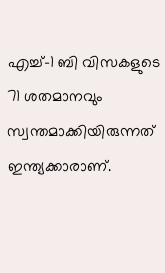എച്ച്-1 ബി വിസകളുടെ 71 ശതമാനവും സ്വന്തമാക്കിയിരുന്നത് ഇന്ത്യക്കാരാണ്.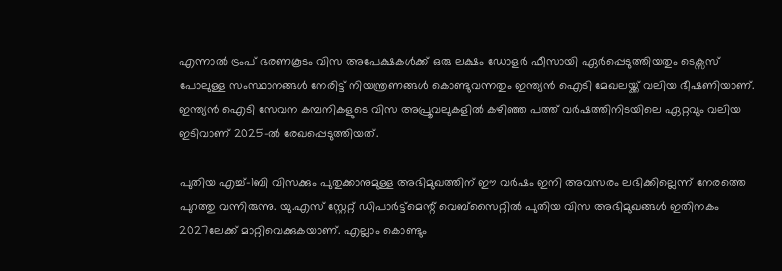എന്നാൽ ട്രംപ് ഭരണകൂടം വിസ അപേക്ഷകൾക്ക് ഒരു ലക്ഷം ഡോളർ ഫീസായി ഏർപ്പെടുത്തിയതും ടെക്സസ് പോലുള്ള സംസ്ഥാനങ്ങൾ നേരിട്ട് നിയന്ത്രണങ്ങൾ കൊണ്ടുവന്നതും ഇന്ത്യൻ ഐടി മേഖലയ്ക്ക് വലിയ ഭീഷണിയാണ്. ഇന്ത്യൻ ഐടി സേവന കമ്പനികളുടെ വിസ അപ്രൂവലുകളിൽ കഴിഞ്ഞ പത്ത് വർഷത്തിനിടയിലെ ഏറ്റവും വലിയ ഇടിവാണ് 2025-ൽ രേഖപ്പെടുത്തിയത്.

പുതിയ എച്ച്‍-1ബി വിസക്കും പുതുക്കാനുമുള്ള അഭിമുഖത്തിന് ഈ വർഷം ഇനി അവസരം ലഭിക്കില്ലെന്ന് നേരത്തെ പുറത്തു വന്നിരുന്നു. യു.എസ് സ്റ്റേറ്റ് ഡിപാർട്ട്മെന്റ് വെബ്സൈറ്റിൽ പുതിയ വിസ അഭിമുഖങ്ങൾ ഇതിനകം 2027ലേക്ക് മാറ്റിവെക്കുകയാണ്. എല്ലാം കൊണ്ടും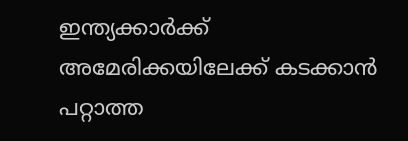ഇന്ത്യക്കാർക്ക് അമേരിക്കയിലേക്ക് കടക്കാൻ പറ്റാത്ത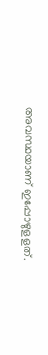അവസ്ഥയാണ് ഇപ്പോഴുളളത്.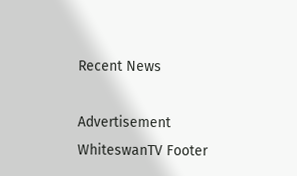Recent News

Advertisement
WhiteswanTV Footer